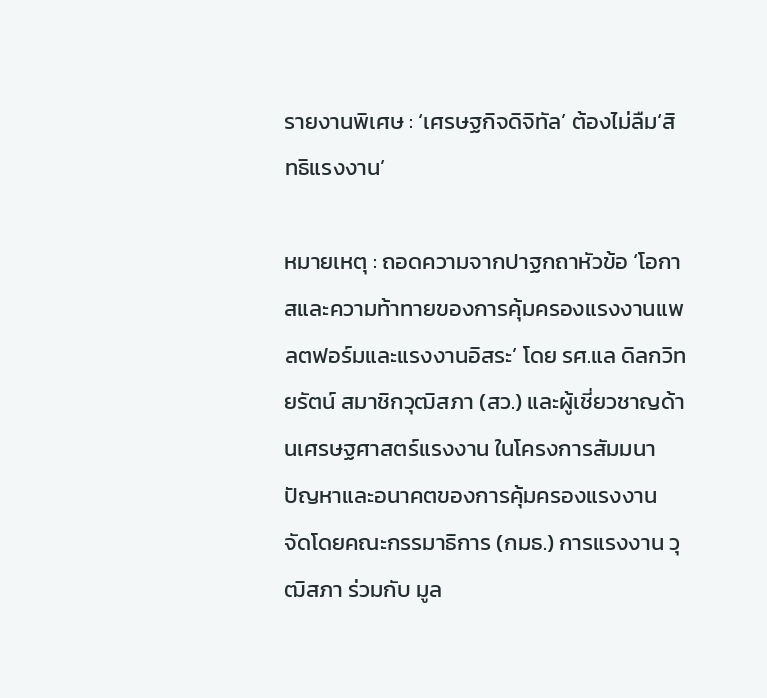รายงานพิเศษ : ‘เศรษฐกิจดิจิทัล’ ต้องไม่ลืม‘สิทธิแรงงาน’

หมายเหตุ : ถอดความจากปาฐกถาหัวข้อ ‘โอกาสและความท้าทายของการคุ้มครองแรงงานแพลตฟอร์มและแรงงานอิสระ’ โดย รศ.แล ดิลกวิทยรัตน์ สมาชิกวุฒิสภา (สว.) และผู้เชี่ยวชาญด้านเศรษฐศาสตร์แรงงาน ในโครงการสัมมนา ปัญหาและอนาคตของการคุ้มครองแรงงาน จัดโดยคณะกรรมาธิการ (กมธ.) การแรงงาน วุฒิสภา ร่วมกับ มูล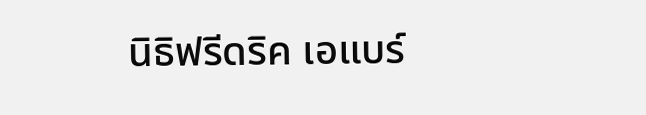นิธิฟรีดริค เอแบร์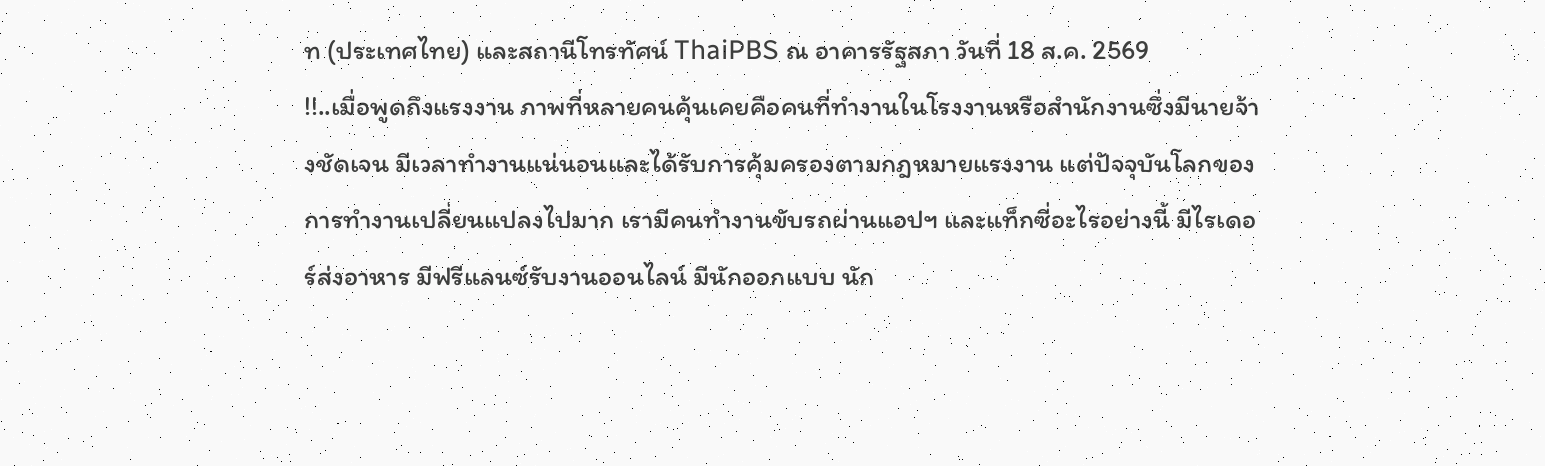ท (ประเทศไทย) และสถานีโทรทัศน์ ThaiPBS ณ อาคารรัฐสภา วันที่ 18 ส.ค. 2569
!!..เมื่อพูดถึงแรงงาน ภาพที่หลายคนคุ้นเคยคือคนที่ทำงานในโรงงานหรือสำนักงานซึ่งมีนายจ้างชัดเจน มีเวลาทำงานแน่นอนและได้รับการคุ้มครองตามกฎหมายแรงงาน แต่ปัจจุบันโลกของการทำงานเปลี่ยนแปลงไปมาก เรามีคนทำงานขับรถผ่านแอปฯ และแท็กซี่อะไรอย่างนี้ มีไรเดอร์ส่งอาหาร มีฟรีแลนซ์รับงานออนไลน์ มีนักออกแบบ นัก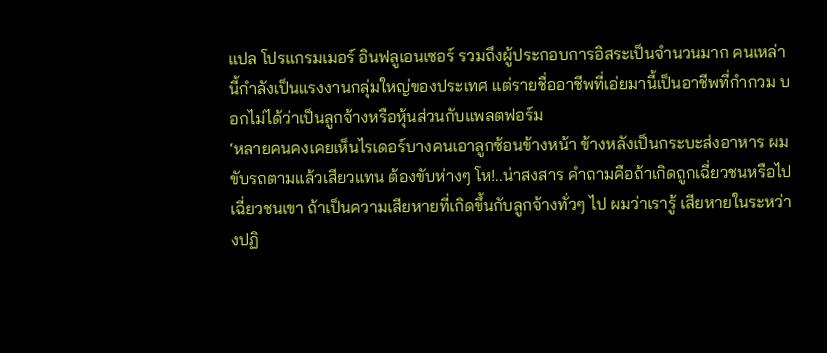แปล โปรแกรมเมอร์ อินฟลูเอนเซอร์ รวมถึงผู้ประกอบการอิสระเป็นจำนวนมาก คนเหล่านี้กำลังเป็นแรงงานกลุ่มใหญ่ของประเทศ แต่รายชื่ออาชีพที่เอ่ยมานี้เป็นอาชีพที่กำกวม บอกไม่ได้ว่าเป็นลูกจ้างหรือหุ้นส่วนกับแพลตฟอร์ม
‘หลายคนคงเคยเห็นไรเดอร์บางคนเอาลูกซ้อนข้างหน้า ข้างหลังเป็นกระบะส่งอาหาร ผมขับรถตามแล้วเสียวแทน ต้องขับห่างๆ โห!..น่าสงสาร คำถามคือถ้าเกิดถูกเฉี่ยวชนหรือไปเฉี่ยวชนเขา ถ้าเป็นความเสียหายที่เกิดขึ้นกับลูกจ้างทั่วๆ ไป ผมว่าเรารู้ เสียหายในระหว่างปฏิ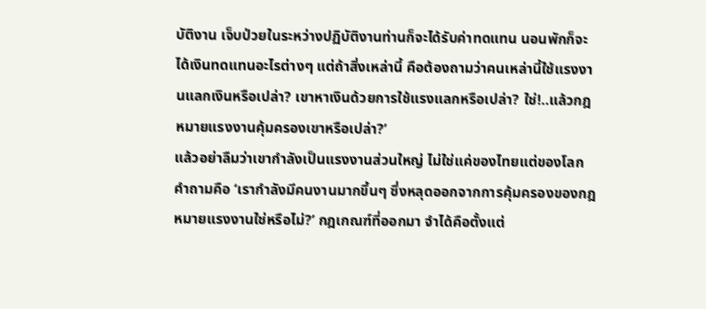บัติงาน เจ็บป่วยในระหว่างปฏิบัติงานท่านก็จะได้รับค่าทดแทน นอนพักก็จะได้เงินทดแทนอะไรต่างๆ แต่ถ้าสิ่งเหล่านี้ คือต้องถามว่าคนเหล่านี้ใช้แรงงานแลกเงินหรือเปล่า? เขาหาเงินด้วยการใช้แรงแลกหรือเปล่า? ใช่!..แล้วกฎหมายแรงงานคุ้มครองเขาหรือเปล่า?’
แล้วอย่าลืมว่าเขากำลังเป็นแรงงานส่วนใหญ่ ไม่ใช่แค่ของไทยแต่ของโลก คำถามคือ ‘เรากำลังมีคนงานมากขึ้นๆ ซึ่งหลุดออกจากการคุ้มครองของกฎหมายแรงงานใช่หรือไม่?’ กฎเกณฑ์ที่ออกมา จำได้คือตั้งแต่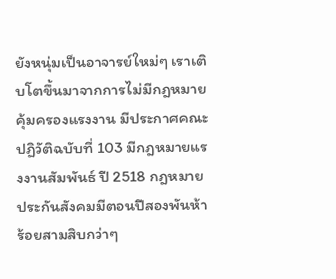ยังหนุ่มเป็นอาจารย์ใหม่ๆ เราเติบโตขึ้นมาจากการไม่มีกฎหมายคุ้มครองแรงงาน มีประกาศคณะปฏิวัติฉบับที่ 103 มีกฎหมายแรงงานสัมพันธ์ ปี 2518 กฎหมายประกันสังคมมีตอนปีสองพันห้าร้อยสามสิบกว่าๆ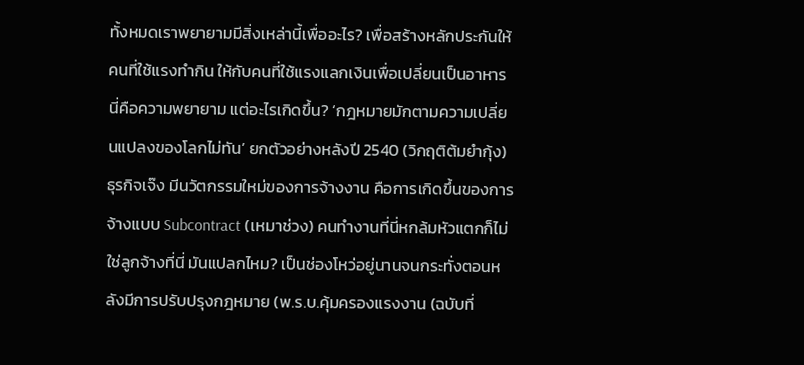ทั้งหมดเราพยายามมีสิ่งเหล่านี้เพื่ออะไร? เพื่อสร้างหลักประกันให้คนที่ใช้แรงทำกิน ให้กับคนที่ใช้แรงแลกเงินเพื่อเปลี่ยนเป็นอาหาร
นี่คือความพยายาม แต่อะไรเกิดขึ้น? ‘กฎหมายมักตามความเปลี่ยนแปลงของโลกไม่ทัน’ ยกตัวอย่างหลังปี 2540 (วิกฤติต้มยำกุ้ง) ธุรกิจเจ๊ง มีนวัตกรรมใหม่ของการจ้างงาน คือการเกิดขึ้นของการจ้างแบบ Subcontract (เหมาช่วง) คนทำงานที่นี่หกล้มหัวแตกก็ไม่ใช่ลูกจ้างที่นี่ มันแปลกไหม? เป็นช่องโหว่อยู่นานจนกระทั่งตอนหลังมีการปรับปรุงกฎหมาย (พ.ร.บ.คุ้มครองแรงงาน (ฉบับที่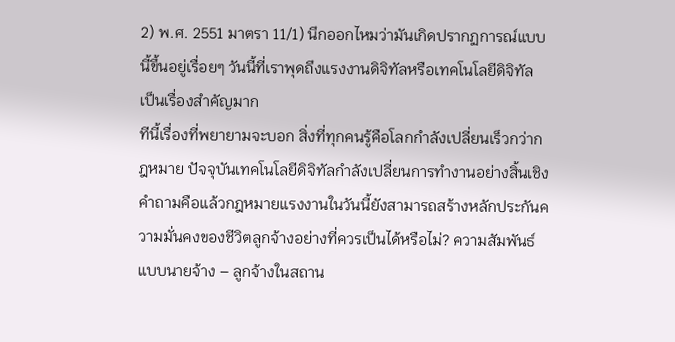2) พ.ศ. 2551 มาตรา 11/1) นึกออกไหมว่ามันเกิดปรากฏการณ์แบบนี้ขึ้นอยู่เรื่อยๆ วันนี้ที่เราพุดถึงแรงงานดิจิทัลหรือเทคโนโลยีดิจิทัล เป็นเรื่องสำคัญมาก
ทีนี้เรื่องที่พยายามจะบอก สิ่งที่ทุกคนรู้คือโลกกำลังเปลี่ยนเร็วกว่ากฎหมาย ปัจจุบันเทคโนโลยีดิจิทัลกำลังเปลี่ยนการทำงานอย่างสิ้นเชิง คำถามคือแล้วกฎหมายแรงงานในวันนี้ยังสามารถสร้างหลักประกันความมั่นคงของชีวิตลูกจ้างอย่างที่ควรเป็นได้หรือไม่? ความสัมพันธ์แบบนายจ้าง – ลูกจ้างในสถาน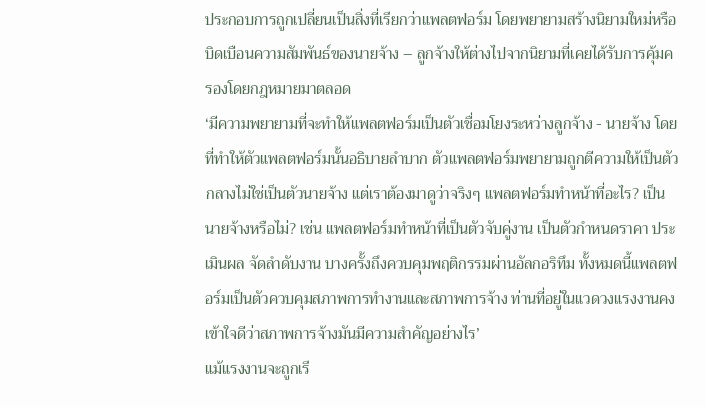ประกอบการถูกเปลี่ยนเป็นสิ่งที่เรียกว่าแพลตฟอร์ม โดยพยายามสร้างนิยามใหม่หรือบิดเบือนความสัมพันธ์ของนายจ้าง – ลูกจ้างให้ต่างไปจากนิยามที่เคยได้รับการคุ้มครองโดยกฎหมายมาตลอด
‘มีความพยายามที่จะทำให้แพลตฟอร์มเป็นตัวเชื่อมโยงระหว่างลูกจ้าง - นายจ้าง โดยที่ทำให้ตัวแพลตฟอร์มนั้นอธิบายลำบาก ตัวแพลตฟอร์มพยายามถูกตีความให้เป็นตัวกลางไม่ใช่เป็นตัวนายจ้าง แต่เราต้องมาดูว่าจริงๆ แพลตฟอร์มทำหน้าที่อะไร? เป็นนายจ้างหรือไม่? เช่น แพลตฟอร์มทำหน้าที่เป็นตัวจับคู่งาน เป็นตัวกำหนดราคา ประเมินผล จัดลำดับงาน บางครั้งถึงควบคุมพฤติกรรมผ่านอัลกอริทึม ทั้งหมดนี้แพลตฟอร์มเป็นตัวควบคุมสภาพการทำงานและสภาพการจ้าง ท่านที่อยู่ในแวดวงแรงงานคงเข้าใจดีว่าสภาพการจ้างมันมีความสำคัญอย่างไร’
แม้แรงงานจะถูกเรี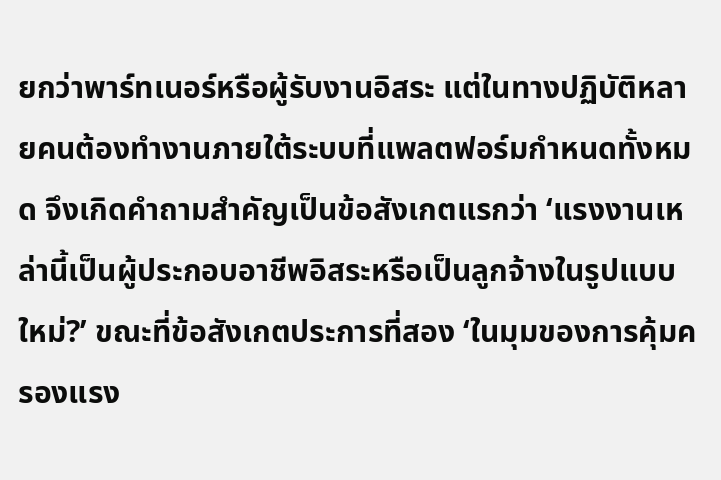ยกว่าพาร์ทเนอร์หรือผู้รับงานอิสระ แต่ในทางปฏิบัติหลายคนต้องทำงานภายใต้ระบบที่แพลตฟอร์มกำหนดทั้งหมด จึงเกิดคำถามสำคัญเป็นข้อสังเกตแรกว่า ‘แรงงานเหล่านี้เป็นผู้ประกอบอาชีพอิสระหรือเป็นลูกจ้างในรูปแบบใหม่?’ ขณะที่ข้อสังเกตประการที่สอง ‘ในมุมของการคุ้มครองแรง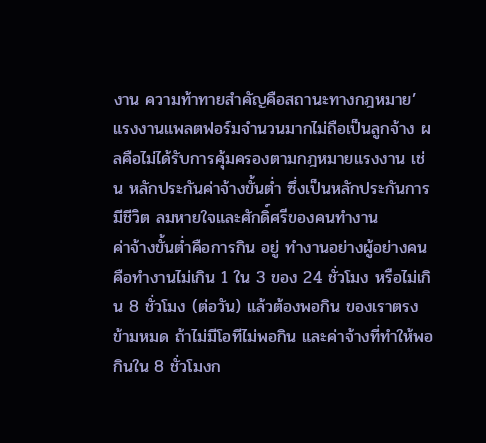งาน ความท้าทายสำคัญคือสถานะทางกฎหมาย’ แรงงานแพลตฟอร์มจำนวนมากไม่ถือเป็นลูกจ้าง ผลคือไม่ได้รับการคุ้มครองตามกฎหมายแรงงาน เช่น หลักประกันค่าจ้างขั้นต่ำ ซึ่งเป็นหลักประกันการมีชีวิต ลมหายใจและศักดิ์ศรีของคนทำงาน
ค่าจ้างขั้นต่ำคือการกิน อยู่ ทำงานอย่างผู้อย่างคน คือทำงานไม่เกิน 1 ใน 3 ของ 24 ชั่วโมง หรือไม่เกิน 8 ชั่วโมง (ต่อวัน) แล้วต้องพอกิน ของเราตรงข้ามหมด ถ้าไม่มีโอทีไม่พอกิน และค่าจ้างที่ทำให้พอกินใน 8 ชั่วโมงก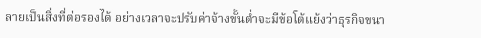ลายเป็นสิ่งที่ต่อรองได้ อย่างเวลาจะปรับค่าจ้างขั้นต่ำจะมีข้อโต้แย้งว่าธุรกิจขนา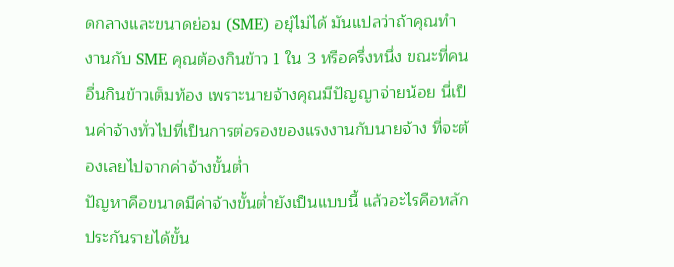ดกลางและขนาดย่อม (SME) อยุ่ไม่ได้ มันแปลว่าถ้าคุณทำงานกับ SME คุณต้องกินข้าว 1 ใน 3 หรือครึ่งหนึ่ง ขณะที่คนอื่นกินข้าวเต็มท้อง เพราะนายจ้างคุณมีปัญญาจ่ายน้อย นี่เป็นค่าจ้างทั่วไปที่เป็นการต่อรองของแรงงานกับนายจ้าง ที่จะต้องเลยไปจากค่าจ้างขั้นต่ำ
ปัญหาคือขนาดมีค่าจ้างขั้นต่ำยังเป็นแบบนี้ แล้วอะไรคือหลักประกันรายได้ขั้น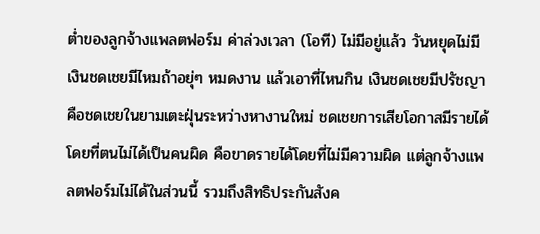ต่ำของลูกจ้างแพลตฟอร์ม ค่าล่วงเวลา (โอที) ไม่มีอยู่แล้ว วันหยุดไม่มี เงินชดเชยมีไหมถ้าอยุ่ๆ หมดงาน แล้วเอาที่ไหนกิน เงินชดเชยมีปรัชญาคือชดเชยในยามเตะฝุ่นระหว่างหางานใหม่ ชดเชยการเสียโอกาสมีรายได้โดยที่ตนไม่ได้เป็นคนผิด คือขาดรายได้โดยที่ไม่มีความผิด แต่ลูกจ้างแพลตฟอร์มไม่ได้ในส่วนนี้ รวมถึงสิทธิประกันสังค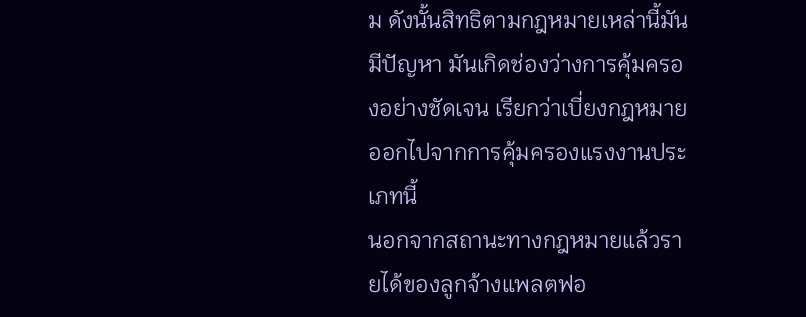ม ดังนั้นสิทธิตามกฎหมายเหล่านี้มันมีปัญหา มันเกิดช่องว่างการคุ้มครองอย่างชัดเจน เรียกว่าเบี่ยงกฎหมายออกไปจากการคุ้มครองแรงงานประเภทนี้
นอกจากสถานะทางกฎหมายแล้วรายได้ของลูกจ้างแพลตฟอ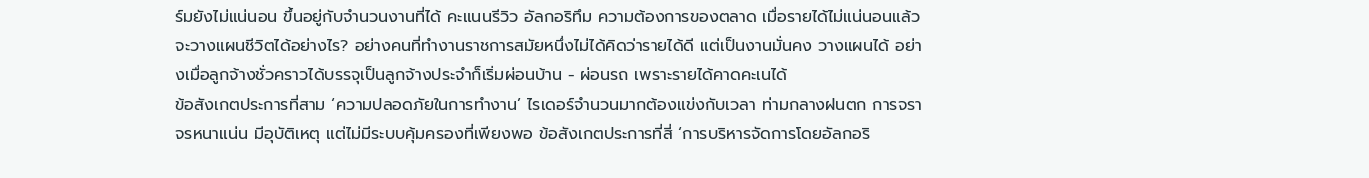ร์มยังไม่แน่นอน ขึ้นอยู่กับจำนวนงานที่ได้ คะแนนรีวิว อัลกอริทึม ความต้องการของตลาด เมื่อรายได้ไม่แน่นอนแล้วจะวางแผนชีวิตได้อย่างไร? อย่างคนที่ทำงานราชการสมัยหนึ่งไม่ได้คิดว่ารายได้ดี แต่เป็นงานมั่นคง วางแผนได้ อย่างเมื่อลูกจ้างชั่วคราวได้บรรจุเป็นลูกจ้างประจำก็เริ่มผ่อนบ้าน - ผ่อนรถ เพราะรายได้คาดคะเนได้
ข้อสังเกตประการที่สาม ‘ความปลอดภัยในการทำงาน’ ไรเดอร์จำนวนมากต้องแข่งกับเวลา ท่ามกลางฝนตก การจราจรหนาแน่น มีอุบัติเหตุ แต่ไม่มีระบบคุ้มครองที่เพียงพอ ข้อสังเกตประการที่สี่ ‘การบริหารจัดการโดยอัลกอริ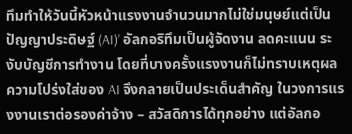ทึมทำให้วันนี้หัวหน้าแรงงานจำนวนมากไม่ใช่มนุษย์แต่เป็นปัญญาประดิษฐ์ (AI)’ อัลกอริทึมเป็นผู้จัดงาน ลดคะแนน ระงับบัญชีการทำงาน โดยที่บางครั้งแรงงานก็ไม่ทราบเหตุผล ความโปร่งใส่ของ AI จึงกลายเป็นประเด็นสำคัญ ในวงการแรงงานเราต่อรองค่าจ้าง – สวัสดิการได้ทุกอย่าง แต่อัลกอ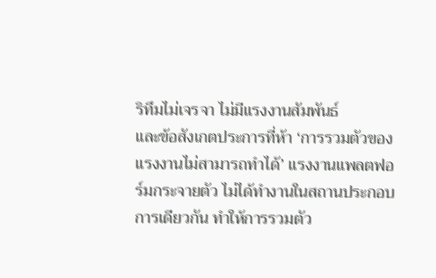ริทึมไม่เจรจา ไม่มีแรงงานสัมพันธ์
และข้อสังเกตประการที่ห้า ‘การรวมตัวของแรงงานไม่สามารถทำได้’ แรงงานแพลตฟอร์มกระจายตัว ไม่ได้ทำงานในสถานประกอบการเดียวกัน ทำให้การรวมตัว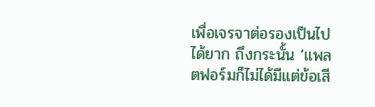เพื่อเจรจาต่อรองเป็นไปได้ยาก ถึงกระนั้น ‘แพลตฟอร์มก็ไม่ได้มีแต่ข้อเสี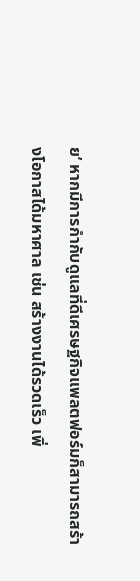ย’ หากมีการกำกับดูแลที่ดีเศรษฐกิจแพลตฟอร์มก็สามารถสร้างโอกาสได้มหาศาล เช่น สร้างงานได้รวดเร็ว เพิ่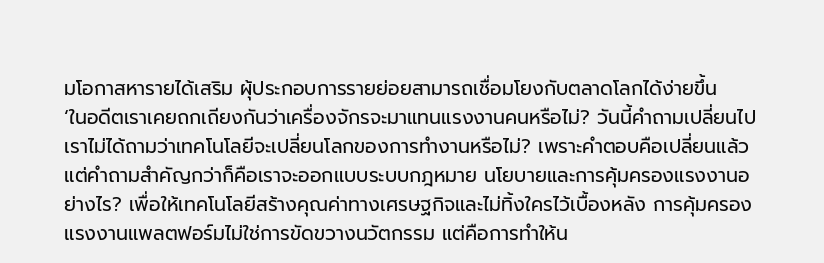มโอกาสหารายได้เสริม ผุ้ประกอบการรายย่อยสามารถเชื่อมโยงกับตลาดโลกได้ง่ายขึ้น
‘ในอดีตเราเคยถกเถียงกันว่าเครื่องจักรจะมาแทนแรงงานคนหรือไม่? วันนี้คำถามเปลี่ยนไป เราไม่ได้ถามว่าเทคโนโลยีจะเปลี่ยนโลกของการทำงานหรือไม่? เพราะคำตอบคือเปลี่ยนแล้ว แต่คำถามสำคัญกว่าก็คือเราจะออกแบบระบบกฎหมาย นโยบายและการคุ้มครองแรงงานอย่างไร? เพื่อให้เทคโนโลยีสร้างคุณค่าทางเศรษฐกิจและไม่ทิ้งใครไว้เบื้องหลัง การคุ้มครองแรงงานแพลตฟอร์มไม่ใช่การขัดขวางนวัตกรรม แต่คือการทำให้น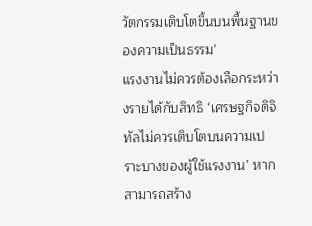วัตกรรมเติบโตขึ้นบนพื้นฐานของความเป็นธรรม’
แรงงานไม่ควรต้องเลือกระหว่างรายได้กับสิทธิ ‘เศรษฐกิจดิจิทัลไม่ควรเติบโตบนความเปราะบางของผู้ใช้แรงงาน’ หากสามารถสร้าง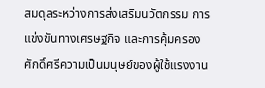สมดุลระหว่างการส่งเสริมนวัตกรรม การแข่งขันทางเศรษฐกิจ และการคุ้มครองศักดิ์ศรีความเป็นมนุษย์ของผู้ใช้แรงงาน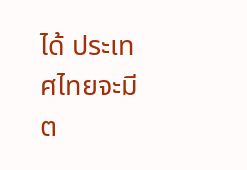ได้ ประเทศไทยจะมีต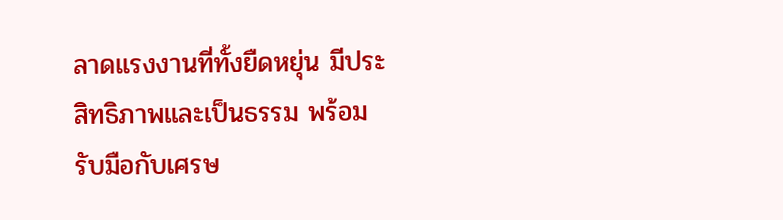ลาดแรงงานที่ทั้งยืดหยุ่น มีประสิทธิภาพและเป็นธรรม พร้อมรับมือกับเศรษ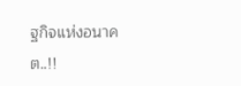ฐกิจแห่งอนาคต..!!